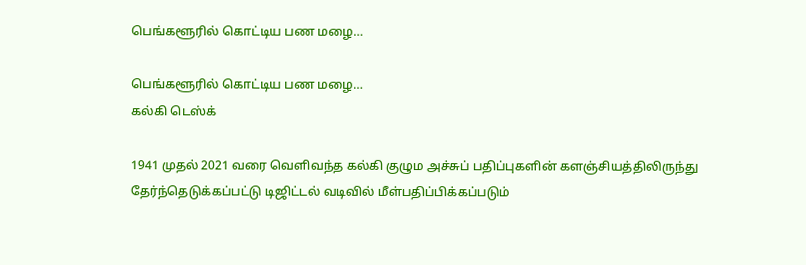பெங்களூரில் கொட்டிய பண மழை…

பெங்களூரில் கொட்டிய பண மழை…
கல்கி டெஸ்க்

1941 முதல் 2021 வரை வெளிவந்த கல்கி குழும அச்சுப் பதிப்புகளின் களஞ்சியத்திலிருந்து தேர்ந்தெடுக்கப்பட்டு டிஜிட்டல் வடிவில் மீள்பதிப்பிக்கப்படும்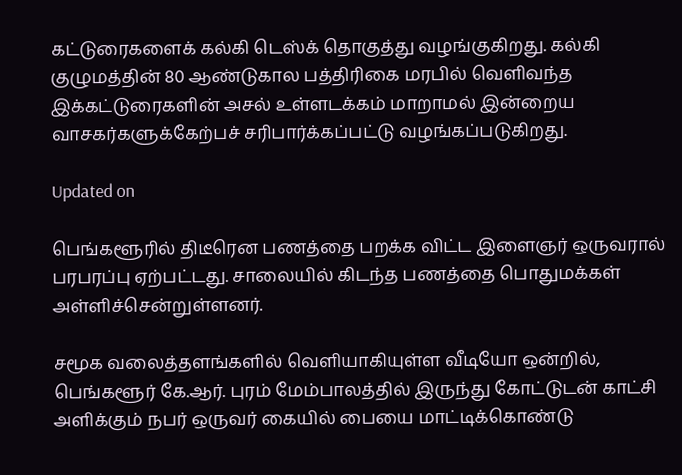கட்டுரைகளைக் கல்கி டெஸ்க் தொகுத்து வழங்குகிறது. கல்கி குழுமத்தின் 80 ஆண்டுகால பத்திரிகை மரபில் வெளிவந்த இக்கட்டுரைகளின் அசல் உள்ளடக்கம் மாறாமல் இன்றைய வாசகர்களுக்கேற்பச் சரிபார்க்கப்பட்டு வழங்கப்படுகிறது.

Updated on

பெங்களூரில் திடீரென பணத்தை பறக்க விட்ட இளைஞர் ஒருவரால் பரபரப்பு ஏற்பட்டது. சாலையில் கிடந்த பணத்தை பொதுமக்கள் அள்ளிச்சென்றுள்ளனர்.

சமூக வலைத்தளங்களில் வெளியாகியுள்ள வீடியோ ஒன்றில், பெங்களூர் கே.ஆர். புரம் மேம்பாலத்தில் இருந்து கோட்டுடன் காட்சி அளிக்கும் நபர் ஒருவர் கையில் பையை மாட்டிக்கொண்டு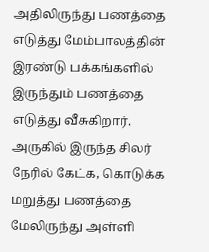அதிலிருந்து பணத்தை எடுத்து மேம்பாலத்தின் இரண்டு பக்கங்களில் இருந்தும் பணத்தை எடுத்து வீசுகிறார்.  அருகில் இருந்த சிலர் நேரில் கேட்க, கொடுக்க மறுத்து பணத்தை மேலிருந்து அள்ளி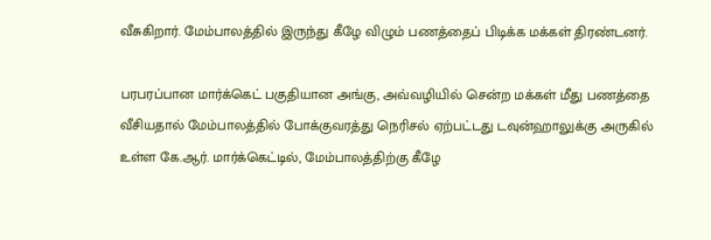வீசுகிறார். மேம்பாலத்தில் இருந்து கீழே விழும் பணத்தைப் பிடிக்க மக்கள் திரண்டனர்.

பரபரப்பான மார்க்கெட் பகுதியான அங்கு, அவ்வழியில் சென்ற மக்கள் மீது பணத்தை வீசியதால் மேம்பாலத்தில் போக்குவரத்து நெரிசல் ஏற்பட்டது டவுன்ஹாலுக்கு அருகில் உள்ள கே.ஆர். மார்க்கெட்டில், மேம்பாலத்திற்கு கீழே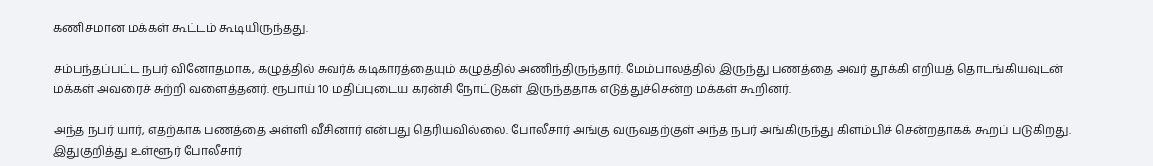கணிசமான மக்கள் கூட்டம் கூடியிருந்தது.

சம்பந்தப்பட்ட நபர் வினோதமாக, கழுத்தில் சுவர்க் கடிகாரத்தையும் கழுத்தில் அணிந்திருந்தார். மேம்பாலத்தில் இருந்து பணத்தை அவர் தூக்கி எறியத் தொடங்கியவுடன் மக்கள் அவரைச் சுற்றி வளைத்தனர். ரூபாய் 10 மதிப்புடைய கரன்சி நோட்டுகள் இருந்ததாக எடுத்துச்சென்ற மக்கள் கூறினர்.

அந்த நபர் யார், எதற்காக பணத்தை அள்ளி வீசினார் என்பது தெரியவில்லை. போலீசார் அங்கு வருவதற்குள் அந்த நபர் அங்கிருந்து கிளம்பிச் சென்றதாகக் கூறப் படுகிறது. இதுகுறித்து உள்ளூர் போலீசார்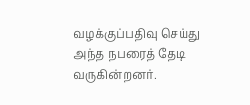வழக்குப்பதிவு செய்து அந்த நபரைத் தேடி வருகின்றனர்.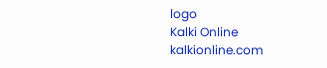logo
Kalki Online
kalkionline.com